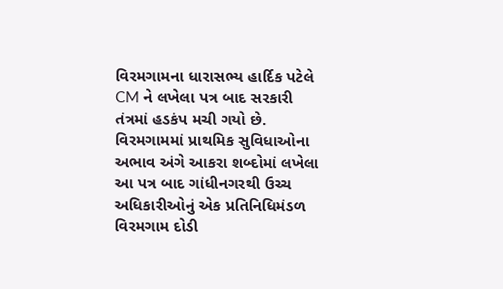વિરમગામના ધારાસભ્ય હાર્દિક પટેલે CM ને લખેલા પત્ર બાદ સરકારી તંત્રમાં હડકંપ મચી ગયો છે. વિરમગામમાં પ્રાથમિક સુવિધાઓના અભાવ અંગે આકરા શબ્દોમાં લખેલા આ પત્ર બાદ ગાંધીનગરથી ઉચ્ચ અધિકારીઓનું એક પ્રતિનિધિમંડળ વિરમગામ દોડી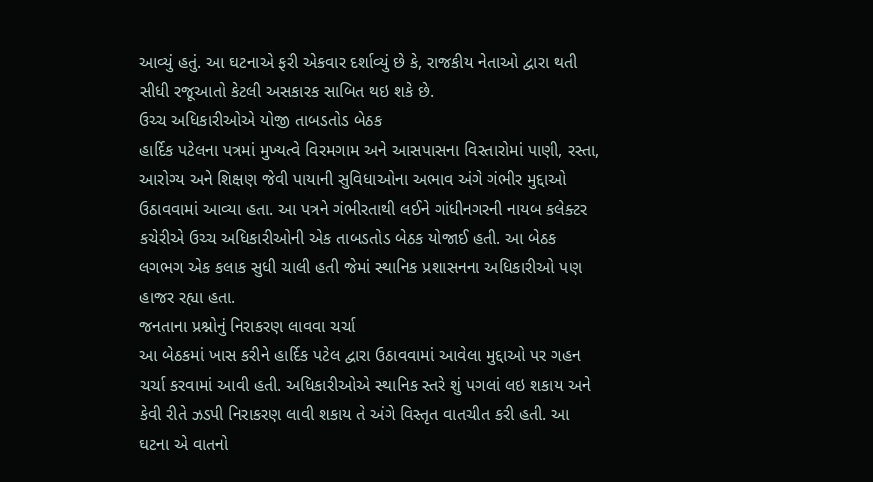આવ્યું હતું. આ ઘટનાએ ફરી એકવાર દર્શાવ્યું છે કે, રાજકીય નેતાઓ દ્વારા થતી સીધી રજૂઆતો કેટલી અસકારક સાબિત થઇ શકે છે.
ઉચ્ચ અધિકારીઓએ યોજી તાબડતોડ બેઠક
હાર્દિક પટેલના પત્રમાં મુખ્યત્વે વિરમગામ અને આસપાસના વિસ્તારોમાં પાણી, રસ્તા, આરોગ્ય અને શિક્ષણ જેવી પાયાની સુવિધાઓના અભાવ અંગે ગંભીર મુદ્દાઓ ઉઠાવવામાં આવ્યા હતા. આ પત્રને ગંભીરતાથી લઈને ગાંધીનગરની નાયબ કલેક્ટર કચેરીએ ઉચ્ચ અધિકારીઓની એક તાબડતોડ બેઠક યોજાઈ હતી. આ બેઠક લગભગ એક કલાક સુધી ચાલી હતી જેમાં સ્થાનિક પ્રશાસનના અધિકારીઓ પણ હાજર રહ્યા હતા.
જનતાના પ્રશ્નોનું નિરાકરણ લાવવા ચર્ચા
આ બેઠકમાં ખાસ કરીને હાર્દિક પટેલ દ્વારા ઉઠાવવામાં આવેલા મુદ્દાઓ પર ગહન ચર્ચા કરવામાં આવી હતી. અધિકારીઓએ સ્થાનિક સ્તરે શું પગલાં લઇ શકાય અને કેવી રીતે ઝડપી નિરાકરણ લાવી શકાય તે અંગે વિસ્તૃત વાતચીત કરી હતી. આ ઘટના એ વાતનો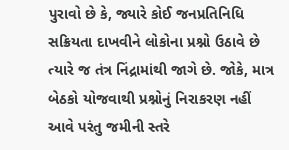પુરાવો છે કે, જ્યારે કોઈ જનપ્રતિનિધિ સક્રિયતા દાખવીને લોકોના પ્રશ્નો ઉઠાવે છે ત્યારે જ તંત્ર નિંદ્રામાંથી જાગે છે. જોકે, માત્ર બેઠકો યોજવાથી પ્રશ્નોનું નિરાકરણ નહીં આવે પરંતુ જમીની સ્તરે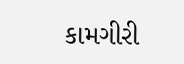કામગીરી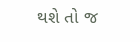થશે તો જ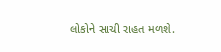લોકોને સાચી રાહત મળશે.